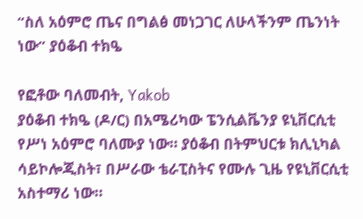“ስለ አዕምሮ ጤና በግልፅ መነጋገር ለሁላችንም ጤንነት ነው” ያዕቆብ ተክዔ

የፎቶው ባለመብት, Yakob
ያዕቆብ ተክዔ (ዶ/ር) በአሜሪካው ፔንሲልቬንያ ዩኒቨርሲቲ የሥነ አዕምሮ ባለሙያ ነው። ያዕቆብ በትምህርቱ ክሊኒካል ሳይኮሎጂስት፣ በሥራው ቴራፒስትና የሙሉ ጊዜ የዩኒቨርሲቲ አስተማሪ ነው።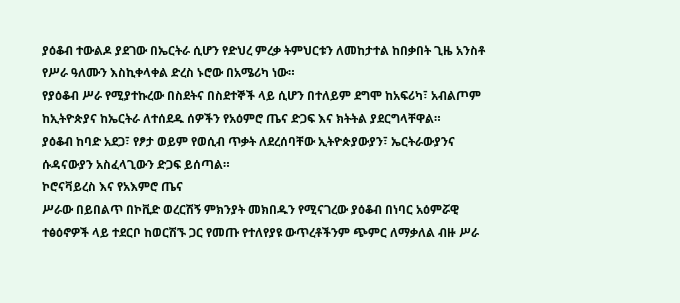ያዕቆብ ተውልዶ ያደገው በኤርትራ ሲሆን የድህረ ምረቃ ትምህርቱን ለመከታተል ከበቃበት ጊዜ አንስቶ የሥራ ዓለሙን እስኪቀላቀል ድረስ ኑሮው በአሜሪካ ነው።
የያዕቆብ ሥራ የሚያተኩረው በስደትና በስደተኞች ላይ ሲሆን በተለይም ደግሞ ከአፍሪካ፣ አብልጦም ከኢትዮጵያና ከኤርትራ ለተሰደዱ ሰዎችን የአዕምሮ ጤና ድጋፍ እና ክትትል ያደርግላቸዋል።
ያዕቆብ ከባድ አደጋ፣ የፆታ ወይም የወሲብ ጥቃት ለደረሰባቸው ኢትዮጵያውያን፣ ኤርትራውያንና ሱዳናውያን አስፈላጊውን ድጋፍ ይሰጣል።
ኮሮናቫይረስ እና የአእምሮ ጤና
ሥራው በይበልጥ በኮቪድ ወረርሽኝ ምክንያት መክበዱን የሚናገረው ያዕቆብ በነባር አዕምሯዊ ተፅዕኖዎች ላይ ተደርቦ ከወርሽኙ ጋር የመጡ የተለየያዩ ውጥረቶችንም ጭምር ለማቃለል ብዙ ሥራ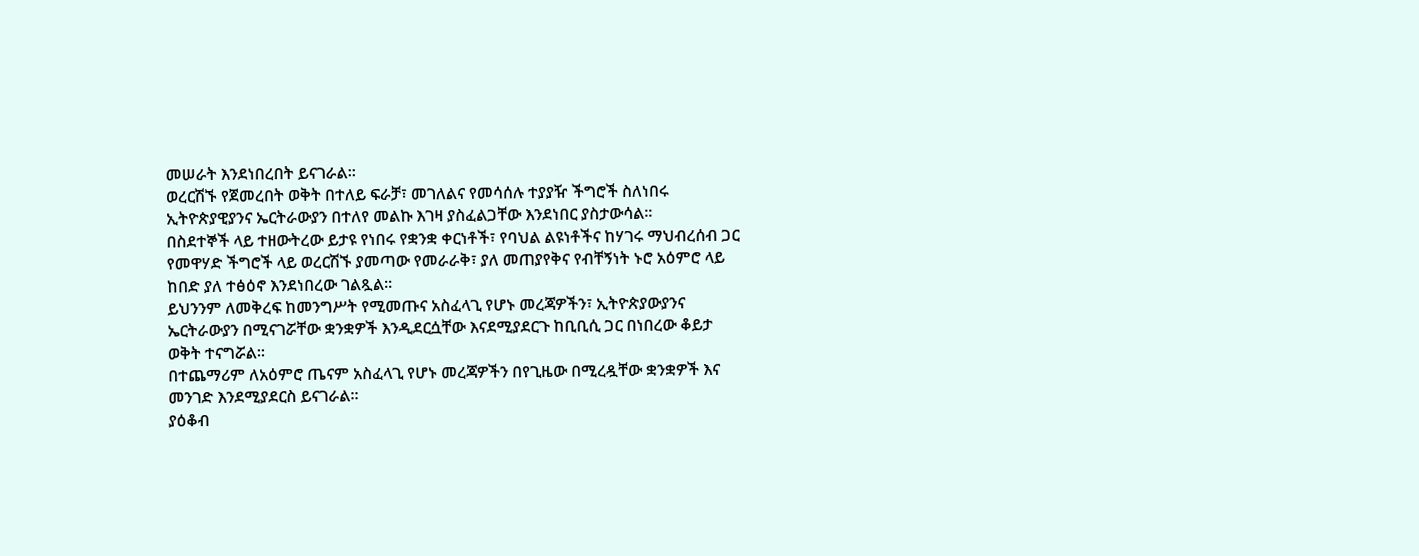መሠራት እንደነበረበት ይናገራል።
ወረርሽኙ የጀመረበት ወቅት በተለይ ፍራቻ፣ መገለልና የመሳሰሉ ተያያዥ ችግሮች ስለነበሩ ኢትዮጵያዊያንና ኤርትራውያን በተለየ መልኩ እገዛ ያስፈልጋቸው እንደነበር ያስታውሳል።
በስደተኞች ላይ ተዘውትረው ይታዩ የነበሩ የቋንቋ ቀርነቶች፣ የባህል ልዩነቶችና ከሃገሩ ማህብረሰብ ጋር የመዋሃድ ችግሮች ላይ ወረርሽኙ ያመጣው የመራራቅ፣ ያለ መጠያየቅና የብቸኝነት ኑሮ አዕምሮ ላይ ከበድ ያለ ተፅዕኖ እንደነበረው ገልጿል።
ይህንንም ለመቅረፍ ከመንግሥት የሚመጡና አስፈላጊ የሆኑ መረጃዎችን፣ ኢትዮጵያውያንና ኤርትራውያን በሚናገሯቸው ቋንቋዎች እንዲደርሷቸው እናደሚያደርጉ ከቢቢሲ ጋር በነበረው ቆይታ ወቅት ተናግሯል።
በተጨማሪም ለአዕምሮ ጤናም አስፈላጊ የሆኑ መረጃዎችን በየጊዜው በሚረዷቸው ቋንቋዎች እና መንገድ እንደሚያደርስ ይናገራል።
ያዕቆብ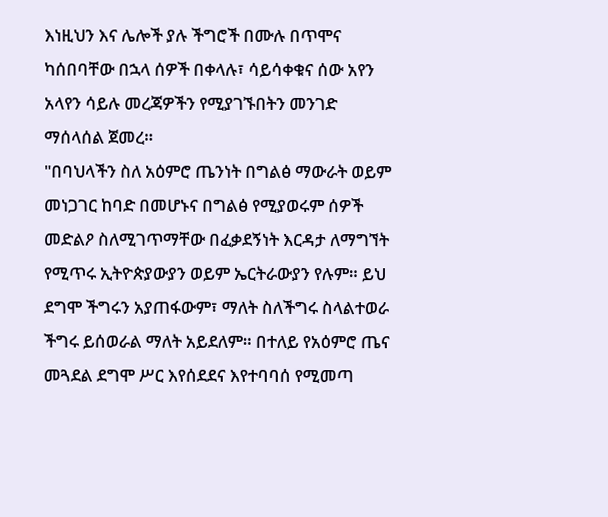እነዚህን እና ሌሎች ያሉ ችግሮች በሙሉ በጥሞና ካሰበባቸው በኋላ ሰዎች በቀላሉ፣ ሳይሳቀቁና ሰው አየን አላየን ሳይሉ መረጃዎችን የሚያገኙበትን መንገድ ማሰላሰል ጀመረ።
"በባህላችን ስለ አዕምሮ ጤንነት በግልፅ ማውራት ወይም መነጋገር ከባድ በመሆኑና በግልፅ የሚያወሩም ሰዎች መድልዖ ስለሚገጥማቸው በፈቃደኝነት እርዳታ ለማግኘት የሚጥሩ ኢትዮጵያውያን ወይም ኤርትራውያን የሉም። ይህ ደግሞ ችግሩን አያጠፋውም፣ ማለት ስለችግሩ ስላልተወራ ችግሩ ይሰወራል ማለት አይደለም። በተለይ የአዕምሮ ጤና መጓደል ደግሞ ሥር እየሰደደና እየተባባሰ የሚመጣ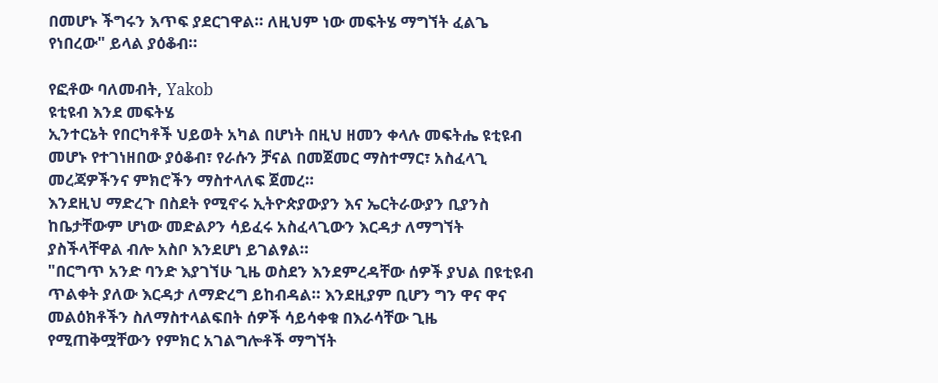በመሆኑ ችግሩን እጥፍ ያደርገዋል። ለዚህም ነው መፍትሄ ማግኘት ፈልጌ የነበረው" ይላል ያዕቆብ።

የፎቶው ባለመብት, Yakob
ዩቲዩብ እንደ መፍትሄ
ኢንተርኔት የበርካቶች ህይወት አካል በሆነት በዚህ ዘመን ቀላሉ መፍትሔ ዩቲዩብ መሆኑ የተገነዘበው ያዕቆብ፣ የራሱን ቻናል በመጀመር ማስተማር፣ አስፈላጊ መረጃዎችንና ምክሮችን ማስተላለፍ ጀመረ።
እንደዚህ ማድረጉ በስደት የሚኖሩ ኢትዮጵያውያን እና ኤርትራውያን ቢያንስ ከቤታቸውም ሆነው መድልዖን ሳይፈሩ አስፈላጊውን እርዳታ ለማግኘት ያስችላቸዋል ብሎ አስቦ እንደሆነ ይገልፃል።
"በርግጥ አንድ ባንድ እያገኘሁ ጊዜ ወስደን እንደምረዳቸው ሰዎች ያህል በዩቲዩብ ጥልቀት ያለው እርዳታ ለማድረግ ይከብዳል። እንደዚያም ቢሆን ግን ዋና ዋና መልዕክቶችን ስለማስተላልፍበት ሰዎች ሳይሳቀቁ በእራሳቸው ጊዜ የሚጠቅሟቸውን የምክር አገልግሎቶች ማግኘት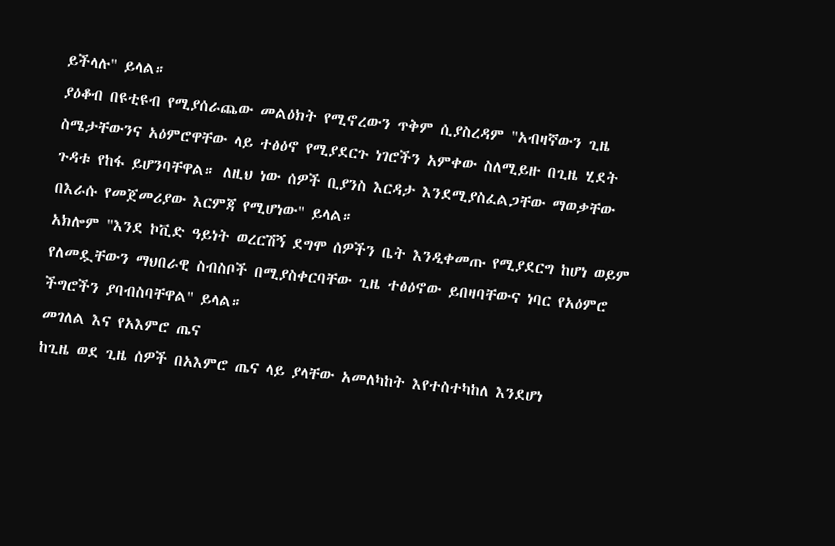ይችላሉ" ይላል።
ያዕቆብ በዩቲዩብ የሚያሰራጨው መልዕክት የሚኖረውን ጥቅም ሲያስረዳም "አብዛኛውን ጊዜ ስሜታቸውንና አዕምሮዋቸው ላይ ተፅዕኖ የሚያደርጉ ነገሮችን አምቀው ስለሚይዙ በጊዜ ሂደት ጉዳቱ የከፋ ይሆንባቸዋል። ለዚህ ነው ሰዎች ቢያንስ እርዳታ እንደሚያስፈልጋቸው ማወቃቸው በእራሱ የመጀመሪያው እርምጃ የሚሆነው" ይላል።
አክሎም "እንደ ኮቪድ ዓይነት ወረርሽኝ ደግሞ ሰዎችን ቤት እንዲቀመጡ የሚያደርግ ከሆነ ወይም የለመዷቸውን ማህበራዊ ስብስቦች በሚያስቀርባቸው ጊዜ ተፅዕኖው ይበዛባቸውና ነባር የአዕምሮ ችግሮችን ያባብስባቸዋል" ይላል።
መገለል እና የአእምሮ ጤና
ከጊዜ ወደ ጊዜ ሰዎች በአእምሮ ጤና ላይ ያላቸው አመለካከት እየተስተካከለ እንደሆነ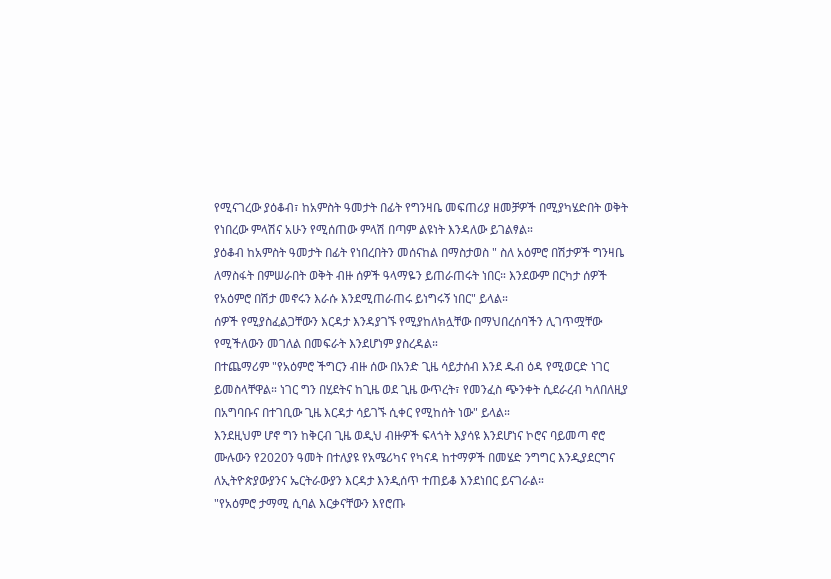የሚናገረው ያዕቆብ፣ ከአምስት ዓመታት በፊት የግንዛቤ መፍጠሪያ ዘመቻዎች በሚያካሄድበት ወቅት የነበረው ምላሽና አሁን የሚሰጠው ምላሽ በጣም ልዩነት እንዳለው ይገልፃል።
ያዕቆብ ከአምስት ዓመታት በፊት የነበረበትን መሰናከል በማስታወስ " ስለ አዕምሮ በሽታዎች ግንዛቤ ለማስፋት በምሠራበት ወቅት ብዙ ሰዎች ዓላማዬን ይጠራጠሩት ነበር። እንደውም በርካታ ሰዎች የአዕምሮ በሽታ መኖሩን እራሱ እንደሚጠራጠሩ ይነግሩኝ ነበር" ይላል።
ሰዎች የሚያስፈልጋቸውን እርዳታ እንዳያገኙ የሚያከለክሏቸው በማህበረሰባችን ሊገጥሟቸው የሚችለውን መገለል በመፍራት እንደሆነም ያስረዳል።
በተጨማሪም "የአዕምሮ ችግርን ብዙ ሰው በአንድ ጊዜ ሳይታሰብ እንደ ዱብ ዕዳ የሚወርድ ነገር ይመስላቸዋል። ነገር ግን በሂደትና ከጊዜ ወደ ጊዜ ውጥረት፣ የመንፈስ ጭንቀት ሲደራረብ ካለበለዚያ በአግባቡና በተገቢው ጊዜ እርዳታ ሳይገኙ ሲቀር የሚከሰት ነው" ይላል።
እንደዚህም ሆኖ ግን ከቅርብ ጊዜ ወዲህ ብዙዎች ፍላጎት እያሳዩ እንደሆነና ኮሮና ባይመጣ ኖሮ ሙሉውን የ2020ን ዓመት በተለያዩ የአሜሪካና የካናዳ ከተማዎች በመሄድ ንግግር እንዲያደርግና ለኢትዮጵያውያንና ኤርትራውያን እርዳታ እንዲሰጥ ተጠይቆ እንደነበር ይናገራል።
"የአዕምሮ ታማሚ ሲባል እርቃናቸውን እየሮጡ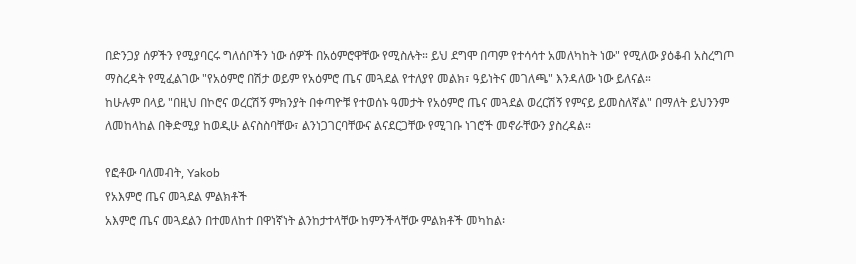በድንጋያ ሰዎችን የሚያባርሩ ግለሰቦችን ነው ሰዎች በአዕምሮዋቸው የሚስሉት። ይህ ደግሞ በጣም የተሳሳተ አመለካከት ነው" የሚለው ያዕቆብ አስረግጦ ማስረዳት የሚፈልገው "የአዕምሮ በሽታ ወይም የአዕምሮ ጤና መጓደል የተለያየ መልክ፣ ዓይነትና መገለጫ" እንዳለው ነው ይለናል።
ከሁሉም በላይ "በዚህ በኮሮና ወረርሽኝ ምክንያት በቀጣዮቹ የተወሰኑ ዓመታት የአዕምሮ ጤና መጓደል ወረርሽኝ የምናይ ይመስለኛል" በማለት ይህንንም ለመከላከል በቅድሚያ ከወዲሁ ልናስስባቸው፣ ልንነጋገርባቸውና ልናደርጋቸው የሚገቡ ነገሮች መኖራቸውን ያስረዳል።

የፎቶው ባለመብት, Yakob
የአእምሮ ጤና መጓደል ምልክቶች
አእምሮ ጤና መጓደልን በተመለከተ በዋነኛነት ልንከታተላቸው ከምንችላቸው ምልክቶች መካከል፡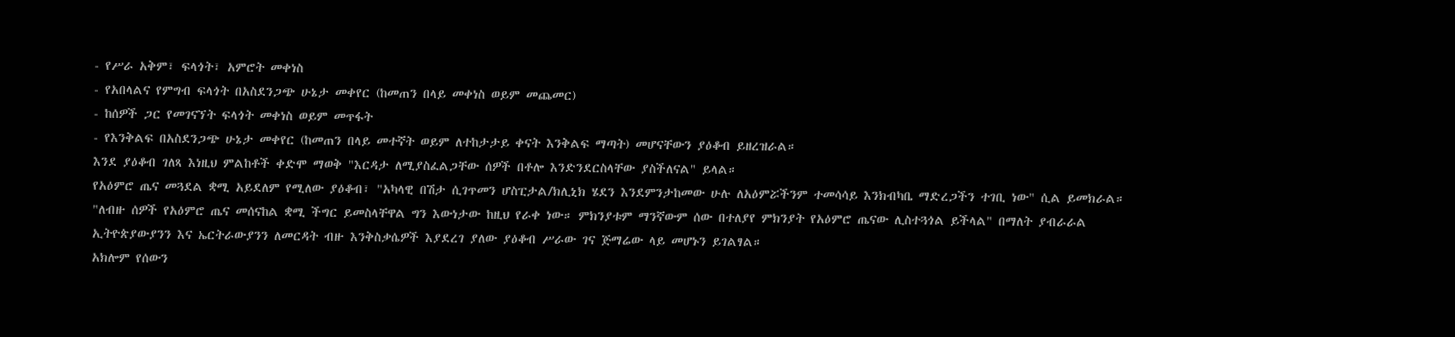- የሥራ አቅም፣ ፍላጎት፣ አምሮት መቀነስ
- የአበላልና የምግብ ፍላጎት በአስደንጋጭ ሁኔታ መቀየር (ከመጠን በላይ መቀነስ ወይም መጨመር)
- ከሰዎች ጋር የመገናኘት ፍላጎት መቀነስ ወይም መጥፋት
- የእንቅልፍ በአስደንጋጭ ሁኔታ መቀየር (ከመጠን በላይ መተኛት ወይም ለተከታታይ ቀናት እንቅልፍ ማጣት) መሆናቸውን ያዕቆብ ይዘረዝራል።
እንደ ያዕቆብ ገለጻ እነዚህ ምልከቶች ቀድሞ ማወቅ "እርዳታ ለሚያስፈልጋቸው ሰዎች በቶሎ እንድንደርስላቸው ያስችለናል" ይላል።
የአዕምሮ ጤና መጓደል ቋሚ አይደለም የሚለው ያዕቆብ፣ "አካላዊ በሽታ ሲገጥመን ሆስፒታል/ክሊኒክ ሄደን እንደምንታከመው ሁሉ ለአዕምሯችንም ተመሳሳይ እንክብካቤ ማድረጋችን ተገቢ ነው" ሲል ይመክራል።
"ለብዙ ሰዎች የአዕምሮ ጤና መሰናከል ቋሚ ችግር ይመስላቸዋል ግን እውነታው ከዚህ የራቀ ነው። ምክንያቱም ማንኛውም ሰው በተለያየ ምክንያት የአዕምሮ ጤናው ሊስተጓጎል ይችላል" በማለት ያብራራል
ኢትዮጵያውያንን እና ኤርትራውያንን ለመርዳት ብዙ እንቅስቃሴዎች እያደረገ ያለው ያዕቆብ ሥራው ገና ጅማሬው ላይ መሆኑን ይገልፃል።
አክሎም የሰውን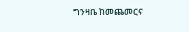ግንዛቤ ከመጨመርና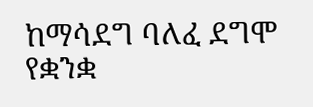ከማሳደግ ባለፈ ደግሞ የቋንቋ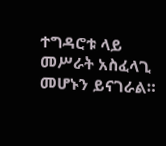ተግዳሮቱ ላይ መሥራት አስፈላጊ መሆኑን ይናገራል።